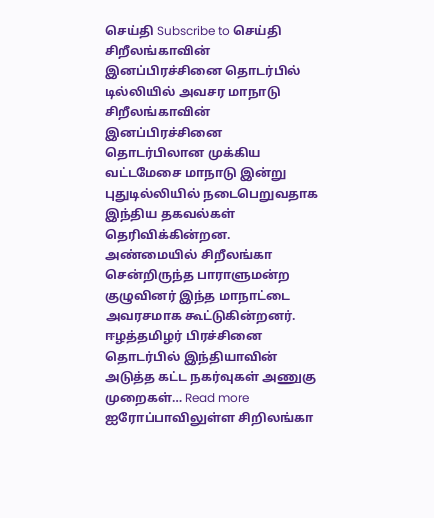செய்தி Subscribe to செய்தி
சிறீலங்காவின் இனப்பிரச்சினை தொடர்பில் டில்லியில் அவசர மாநாடு
சிறீலங்காவின் இனப்பிரச்சினை தொடர்பிலான முக்கிய வட்டமேசை மாநாடு இன்று புதுடில்லியில் நடைபெறுவதாக இந்திய தகவல்கள் தெரிவிக்கின்றன. அண்மையில் சிறீலங்கா சென்றிருந்த பாராளுமன்ற குழுவினர் இந்த மாநாட்டை அவரசமாக கூட்டுகின்றனர். ஈழத்தமிழர் பிரச்சினை தொடர்பில் இந்தியாவின் அடுத்த கட்ட நகர்வுகள் அணுகு முறைகள்… Read more
ஐரோப்பாவிலுள்ள சிறிலங்கா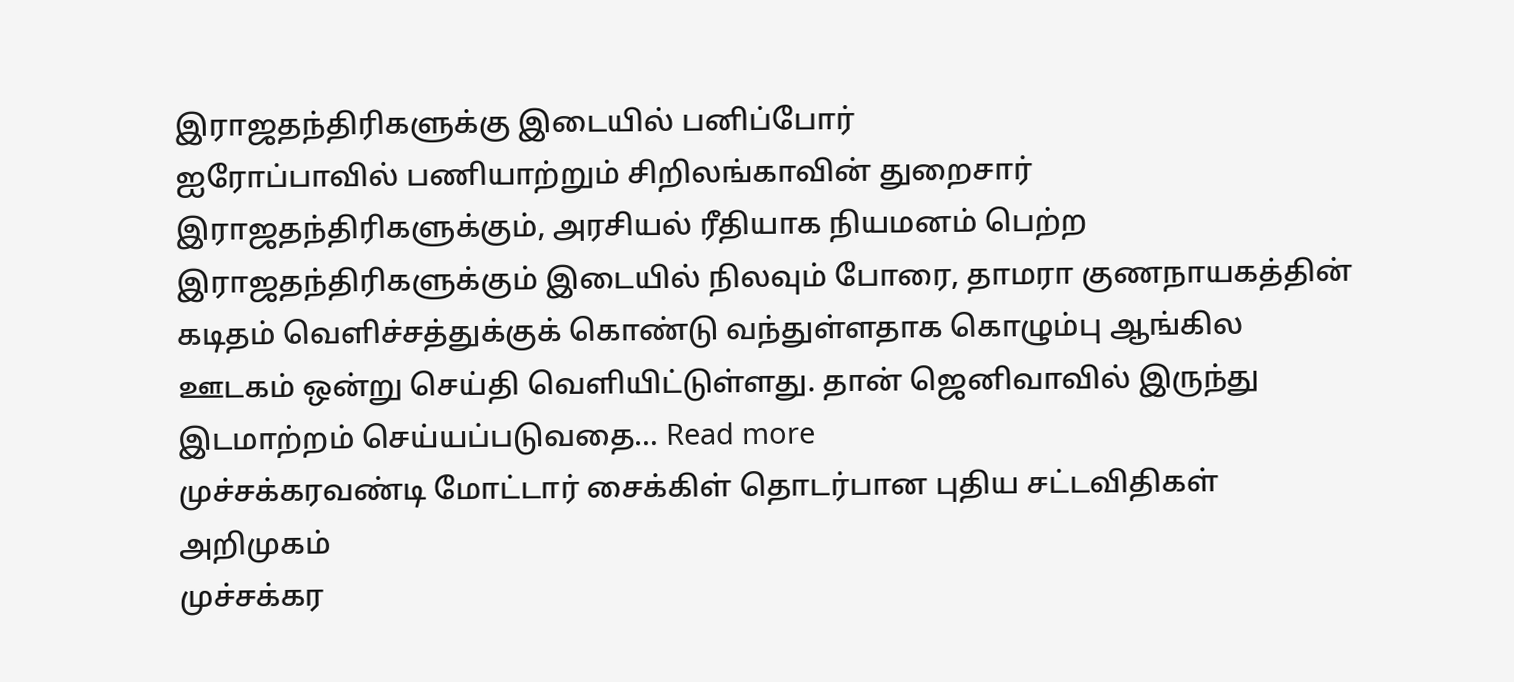இராஜதந்திரிகளுக்கு இடையில் பனிப்போர்
ஐரோப்பாவில் பணியாற்றும் சிறிலங்காவின் துறைசார் இராஜதந்திரிகளுக்கும், அரசியல் ரீதியாக நியமனம் பெற்ற இராஜதந்திரிகளுக்கும் இடையில் நிலவும் போரை, தாமரா குணநாயகத்தின் கடிதம் வெளிச்சத்துக்குக் கொண்டு வந்துள்ளதாக கொழும்பு ஆங்கில ஊடகம் ஒன்று செய்தி வெளியிட்டுள்ளது. தான் ஜெனிவாவில் இருந்து இடமாற்றம் செய்யப்படுவதை… Read more
முச்சக்கரவண்டி மோட்டார் சைக்கிள் தொடர்பான புதிய சட்டவிதிகள் அறிமுகம்
முச்சக்கர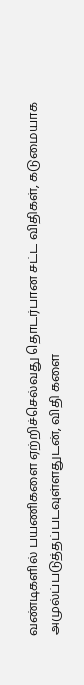வண்டிகளில் பயணிகளை ஏற்றிச்செல்வது தொடர்பான சட்ட விதிகள், கடுமையாக அமுல்ப்படுத்தப்படவுள்ளதுடன், விதி களை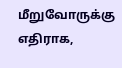மீறுவோருக்கு எதிராக,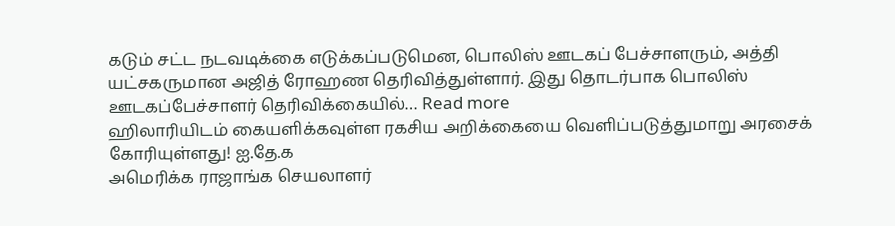கடும் சட்ட நடவடிக்கை எடுக்கப்படுமென, பொலிஸ் ஊடகப் பேச்சாளரும், அத்தி யட்சகருமான அஜித் ரோஹண தெரிவித்துள்ளார். இது தொடர்பாக பொலிஸ் ஊடகப்பேச்சாளர் தெரிவிக்கையில்… Read more
ஹிலாரியிடம் கையளிக்கவுள்ள ரகசிய அறிக்கையை வெளிப்படுத்துமாறு அரசைக் கோரியுள்ளது! ஐ.தே.க
அமெரிக்க ராஜாங்க செயலாளர்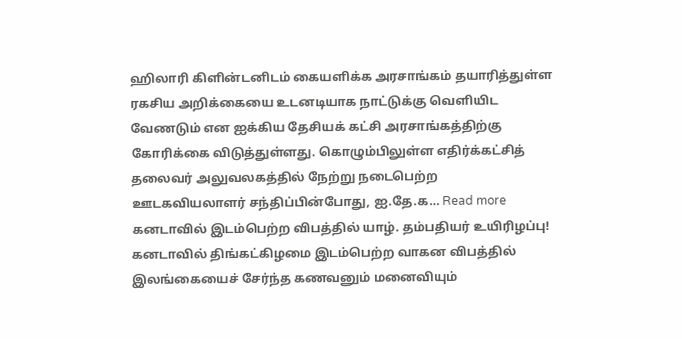ஹிலாரி கிளின்டனிடம் கையளிக்க அரசாங்கம் தயாரித்துள்ள ரகசிய அறிக்கையை உடனடியாக நாட்டுக்கு வெளியிட வேணடும் என ஐக்கிய தேசியக் கட்சி அரசாங்கத்திற்கு கோரிக்கை விடுத்துள்ளது. கொழும்பிலுள்ள எதிர்க்கட்சித் தலைவர் அலுவலகத்தில் நேற்று நடைபெற்ற ஊடகவியலாளர் சந்திப்பின்போது, ஐ.தே.க… Read more
கனடாவில் இடம்பெற்ற விபத்தில் யாழ். தம்பதியர் உயிரிழப்பு!
கனடாவில் திங்கட்கிழமை இடம்பெற்ற வாகன விபத்தில் இலங்கையைச் சேர்ந்த கணவனும் மனைவியும்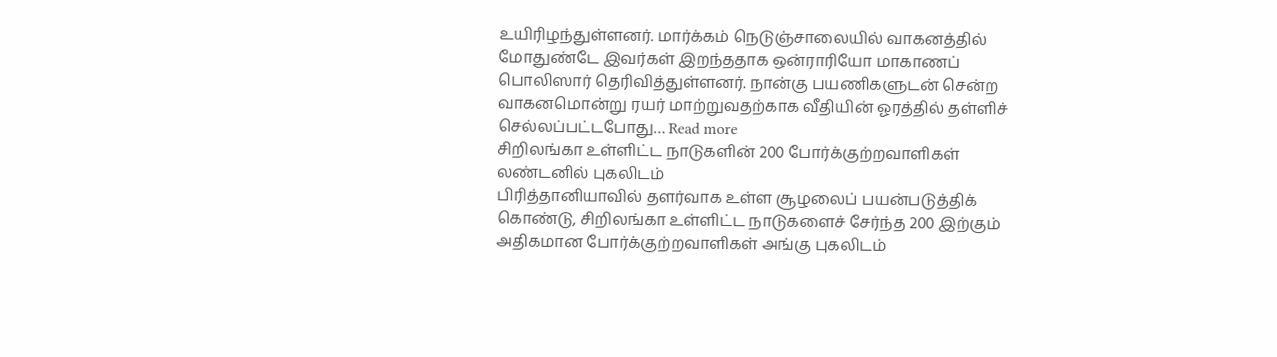உயிரிழந்துள்ளனர். மார்க்கம் நெடுஞ்சாலையில் வாகனத்தில் மோதுண்டே இவர்கள் இறந்ததாக ஒன்ராரியோ மாகாணப் பொலிஸார் தெரிவித்துள்ளனர். நான்கு பயணிகளுடன் சென்ற வாகனமொன்று ரயர் மாற்றுவதற்காக வீதியின் ஓரத்தில் தள்ளிச் செல்லப்பட்டபோது… Read more
சிறிலங்கா உள்ளிட்ட நாடுகளின் 200 போர்க்குற்றவாளிகள் லண்டனில் புகலிடம்
பிரித்தானியாவில் தளர்வாக உள்ள சூழலைப் பயன்படுத்திக் கொண்டு, சிறிலங்கா உள்ளிட்ட நாடுகளைச் சேர்ந்த 200 இற்கும் அதிகமான போர்க்குற்றவாளிகள் அங்கு புகலிடம்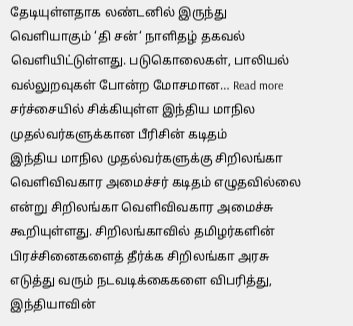தேடியுள்ளதாக லண்டனில் இருந்து வெளியாகும் ‘தி சன்‘ நாளிதழ் தகவல் வெளியிட்டுள்ளது. படுகொலைகள், பாலியல் வல்லுறவுகள் போன்ற மோசமான… Read more
சர்ச்சையில் சிக்கியுள்ள இந்திய மாநில முதல்வர்களுக்கான பீரிசின் கடிதம்
இந்திய மாநில முதல்வர்களுக்கு சிறிலங்கா வெளிவிவகார அமைச்சர் கடிதம் எழுதவில்லை என்று சிறிலங்கா வெளிவிவகார அமைச்சு கூறியுள்ளது. சிறிலங்காவில் தமிழர்களின் பிரச்சினைகளைத் தீர்க்க சிறிலங்கா அரசு எடுத்து வரும் நடவடிக்கைகளை விபரித்து, இந்தியாவின்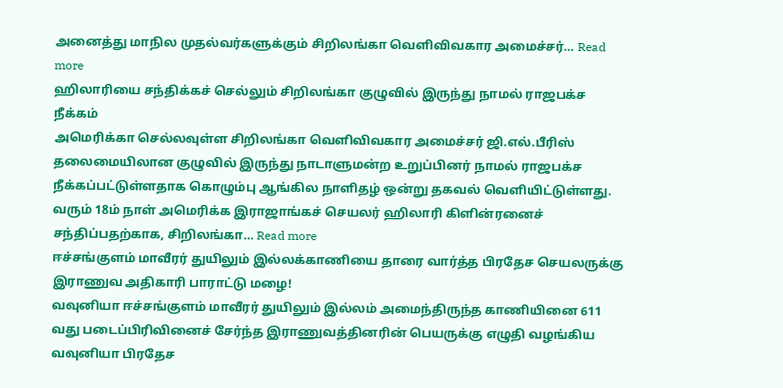அனைத்து மாநில முதல்வர்களுக்கும் சிறிலங்கா வெளிவிவகார அமைச்சர்… Read more
ஹிலாரியை சந்திக்கச் செல்லும் சிறிலங்கா குழுவில் இருந்து நாமல் ராஜபக்ச நீக்கம்
அமெரிக்கா செல்லவுள்ள சிறிலங்கா வெளிவிவகார அமைச்சர் ஜி.எல்.பீரிஸ் தலைமையிலான குழுவில் இருந்து நாடாளுமன்ற உறுப்பினர் நாமல் ராஜபக்ச நீக்கப்பட்டுள்ளதாக கொழும்பு ஆங்கில நாளிதழ் ஒன்று தகவல் வெளியிட்டுள்ளது. வரும் 18ம் நாள் அமெரிக்க இராஜாங்கச் செயலர் ஹிலாரி கிளின்ரனைச் சந்திப்பதற்காக, சிறிலங்கா… Read more
ஈச்சங்குளம் மாவீரர் துயிலும் இல்லக்காணியை தாரை வார்த்த பிரதேச செயலருக்கு இராணுவ அதிகாரி பாராட்டு மழை!
வவுனியா ஈச்சங்குளம் மாவீரர் துயிலும் இல்லம் அமைந்திருந்த காணியினை 611 வது படைப்பிரிவினைச் சேர்ந்த இராணுவத்தினரின் பெயருக்கு எழுதி வழங்கிய வவுனியா பிரதேச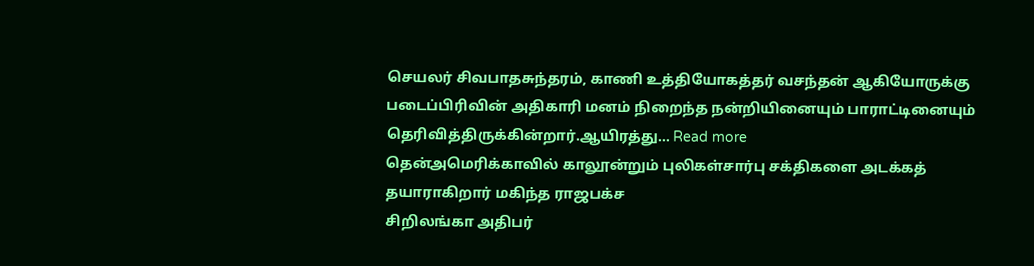செயலர் சிவபாதசுந்தரம், காணி உத்தியோகத்தர் வசந்தன் ஆகியோருக்கு படைப்பிரிவின் அதிகாரி மனம் நிறைந்த நன்றியினையும் பாராட்டினையும் தெரிவித்திருக்கின்றார்.ஆயிரத்து… Read more
தென்அமெரிக்காவில் காலூன்றும் புலிகள்சார்பு சக்திகளை அடக்கத் தயாராகிறார் மகிந்த ராஜபக்ச
சிறிலங்கா அதிபர்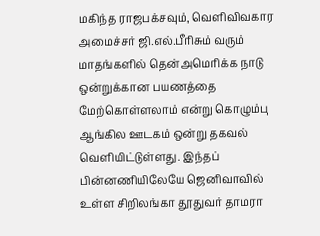மகிந்த ராஜபக்சவும், வெளிவிவகார அமைச்சர் ஜி.எல்.பீரிசும் வரும் மாதங்களில் தென்அமெரிக்க நாடு ஒன்றுக்கான பயணத்தை மேற்கொள்ளலாம் என்று கொழும்பு ஆங்கில ஊடகம் ஒன்று தகவல் வெளியிட்டுள்ளது. இந்தப் பின்னணியிலேயே ஜெனிவாவில் உள்ள சிறிலங்கா தூதுவர் தாமரா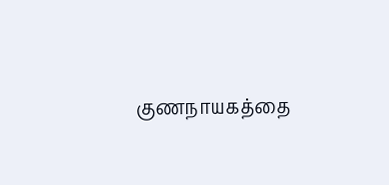குணநாயகத்தை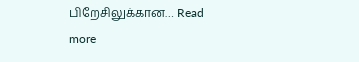பிறேசிலுக்கான… Read more